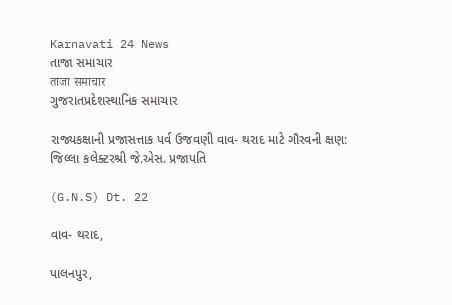Karnavati 24 News
તાજા સમાચાર
ताजा समाचार
ગુજરાતપ્રદેશસ્થાનિક સમાચાર

રાજ્યકક્ષાની પ્રજાસત્તાક પર્વ ઉજવણી વાવ- થરાદ માટે ગૌરવની ક્ષણ: જિલ્લા કલેક્ટરશ્રી જે.એસ. પ્રજાપતિ

(G.N.S) Dt. 22

વાવ- થરાદ,

પાલનપુર,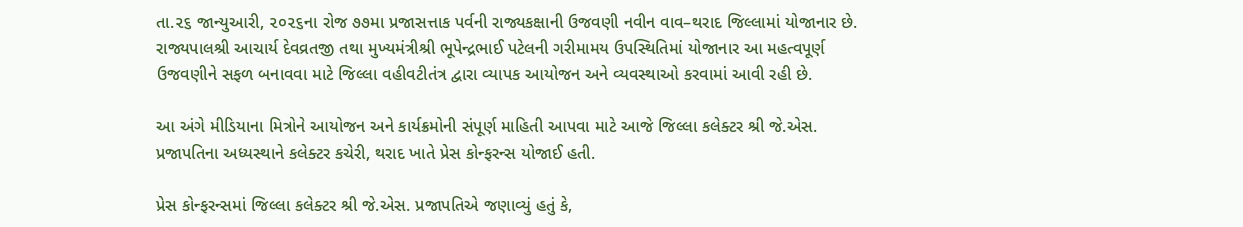તા.૨૬ જાન્યુઆરી, ૨૦૨૬ના રોજ ૭૭મા પ્રજાસત્તાક પર્વની રાજ્યકક્ષાની ઉજવણી નવીન વાવ–થરાદ જિલ્લામાં યોજાનાર છે. રાજ્યપાલશ્રી આચાર્ય દેવવ્રતજી તથા મુખ્યમંત્રીશ્રી ભૂપેન્દ્રભાઈ પટેલની ગરીમામય ઉપસ્થિતિમાં યોજાનાર આ મહત્વપૂર્ણ ઉજવણીને સફળ બનાવવા માટે જિલ્લા વહીવટીતંત્ર દ્વારા વ્યાપક આયોજન અને વ્યવસ્થાઓ કરવામાં આવી રહી છે.

આ અંગે મીડિયાના મિત્રોને આયોજન અને કાર્યક્રમોની સંપૂર્ણ માહિતી આપવા માટે આજે જિલ્લા કલેક્ટર શ્રી જે.એસ. પ્રજાપતિના અધ્યસ્થાને કલેક્ટર કચેરી, થરાદ ખાતે પ્રેસ કોન્ફરન્સ યોજાઈ હતી.

પ્રેસ કોન્ફરન્સમાં જિલ્લા કલેક્ટર શ્રી જે.એસ. પ્રજાપતિએ જણાવ્યું હતું કે,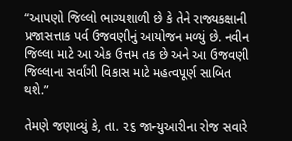“આપણો જિલ્લો ભાગ્યશાળી છે કે તેને રાજ્યકક્ષાની પ્રજાસત્તાક પર્વ ઉજવણીનું આયોજન મળ્યું છે. નવીન જિલ્લા માટે આ એક ઉત્તમ તક છે અને આ ઉજવણી જિલ્લાના સર્વાંગી વિકાસ માટે મહત્વપૂર્ણ સાબિત થશે.”

તેમણે જણાવ્યું કે, તા. ૨૬ જાન્યુઆરીના રોજ સવારે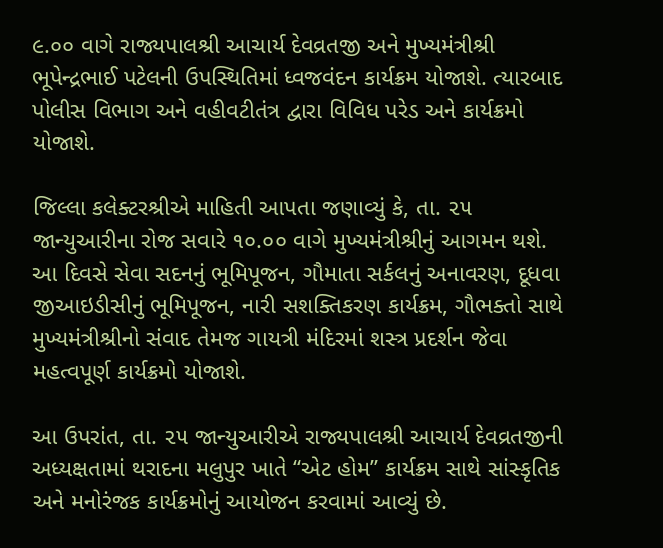૯.૦૦ વાગે રાજ્યપાલશ્રી આચાર્ય દેવવ્રતજી અને મુખ્યમંત્રીશ્રી ભૂપેન્દ્રભાઈ પટેલની ઉપસ્થિતિમાં ધ્વજવંદન કાર્યક્રમ યોજાશે. ત્યારબાદ પોલીસ વિભાગ અને વહીવટીતંત્ર દ્વારા વિવિધ પરેડ અને કાર્યક્રમો યોજાશે.

જિલ્લા કલેક્ટરશ્રીએ માહિતી આપતા જણાવ્યું કે, તા. ૨૫ જાન્યુઆરીના રોજ સવારે ૧૦.૦૦ વાગે મુખ્યમંત્રીશ્રીનું આગમન થશે. આ દિવસે સેવા સદનનું ભૂમિપૂજન, ગૌમાતા સર્કલનું અનાવરણ, દૂધવા જીઆઇડીસીનું ભૂમિપૂજન, નારી સશક્તિકરણ કાર્યક્રમ, ગૌભક્તો સાથે મુખ્યમંત્રીશ્રીનો સંવાદ તેમજ ગાયત્રી મંદિરમાં શસ્ત્ર પ્રદર્શન જેવા મહત્વપૂર્ણ કાર્યક્રમો યોજાશે.

આ ઉપરાંત, તા. ૨૫ જાન્યુઆરીએ રાજ્યપાલશ્રી આચાર્ય દેવવ્રતજીની અધ્યક્ષતામાં થરાદના મલુપુર ખાતે “એટ હોમ” કાર્યક્રમ સાથે સાંસ્કૃતિક અને મનોરંજક કાર્યક્રમોનું આયોજન કરવામાં આવ્યું છે.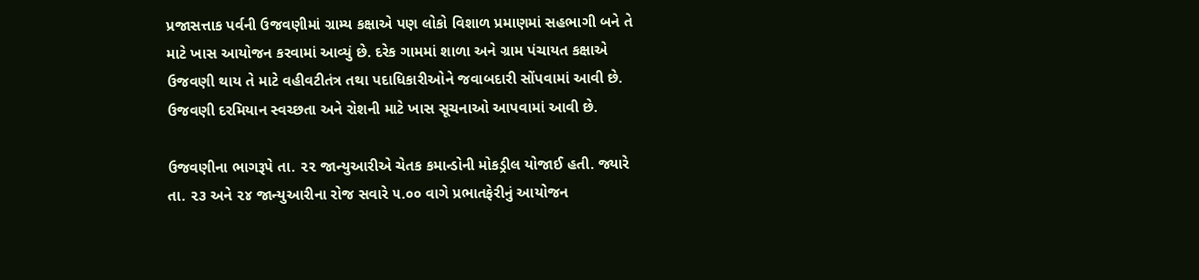પ્રજાસત્તાક પર્વની ઉજવણીમાં ગ્રામ્ય કક્ષાએ પણ લોકો વિશાળ પ્રમાણમાં સહભાગી બને તે માટે ખાસ આયોજન કરવામાં આવ્યું છે. દરેક ગામમાં શાળા અને ગ્રામ પંચાયત કક્ષાએ ઉજવણી થાય તે માટે વહીવટીતંત્ર તથા પદાધિકારીઓને જવાબદારી સોંપવામાં આવી છે. ઉજવણી દરમિયાન સ્વચ્છતા અને રોશની માટે ખાસ સૂચનાઓ આપવામાં આવી છે.

ઉજવણીના ભાગરૂપે તા. ૨૨ જાન્યુઆરીએ ચેતક કમાન્ડોની મોકડ્રીલ યોજાઈ હતી. જ્યારે તા. ૨૩ અને ૨૪ જાન્યુઆરીના રોજ સવારે ૫.૦૦ વાગે પ્રભાતફેરીનું આયોજન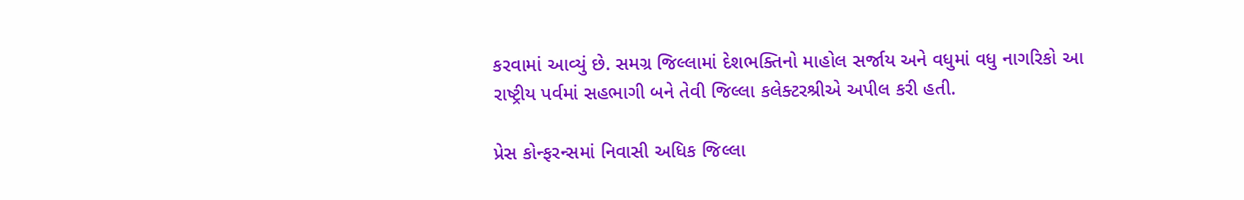કરવામાં આવ્યું છે. સમગ્ર જિલ્લામાં દેશભક્તિનો માહોલ સર્જાય અને વધુમાં વધુ નાગરિકો આ રાષ્ટ્રીય પર્વમાં સહભાગી બને તેવી જિલ્લા કલેક્ટરશ્રીએ અપીલ કરી હતી.

પ્રેસ કોન્ફરન્સમાં નિવાસી અધિક જિલ્લા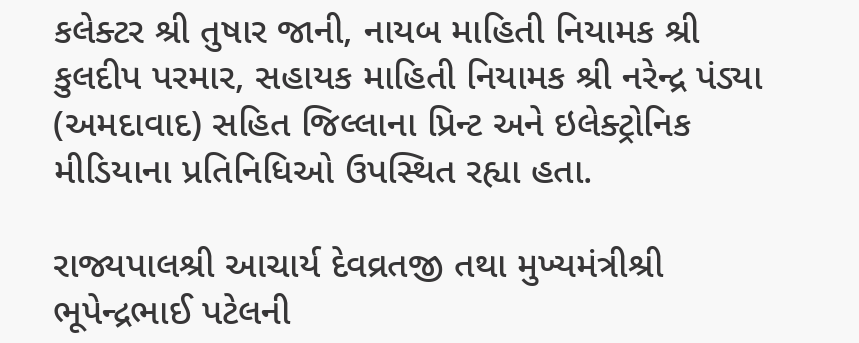કલેક્ટર શ્રી તુષાર જાની, નાયબ માહિતી નિયામક શ્રી કુલદીપ પરમાર, સહાયક માહિતી નિયામક શ્રી નરેન્દ્ર પંડ્યા (અમદાવાદ) સહિત જિલ્લાના પ્રિન્ટ અને ઇલેક્ટ્રોનિક મીડિયાના પ્રતિનિધિઓ ઉપસ્થિત રહ્યા હતા.

રાજ્યપાલશ્રી આચાર્ય દેવવ્રતજી તથા મુખ્યમંત્રીશ્રી ભૂપેન્દ્રભાઈ પટેલની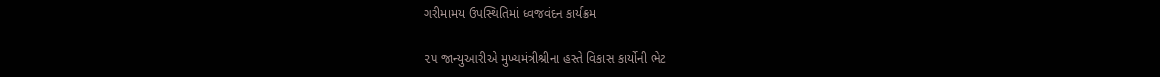ગરીમામય ઉપસ્થિતિમાં ધ્વજવંદન કાર્યક્રમ

૨૫ જાન્યુઆરીએ મુખ્યમંત્રીશ્રીના હસ્તે વિકાસ કાર્યોની ભેટ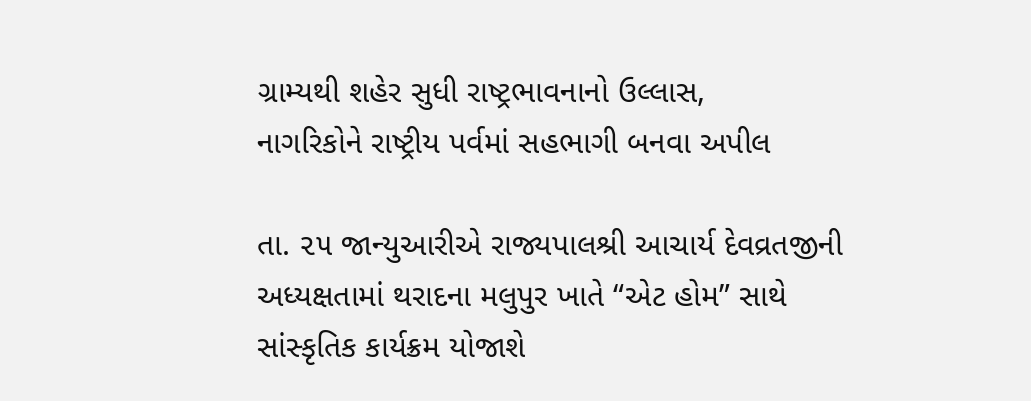ગ્રામ્યથી શહેર સુધી રાષ્ટ્રભાવનાનો ઉલ્લાસ,
નાગરિકોને રાષ્ટ્રીય પર્વમાં સહભાગી બનવા અપીલ

તા. ૨૫ જાન્યુઆરીએ રાજ્યપાલશ્રી આચાર્ય દેવવ્રતજીની અધ્યક્ષતામાં થરાદના મલુપુર ખાતે “એટ હોમ” સાથે સાંસ્કૃતિક કાર્યક્રમ યોજાશે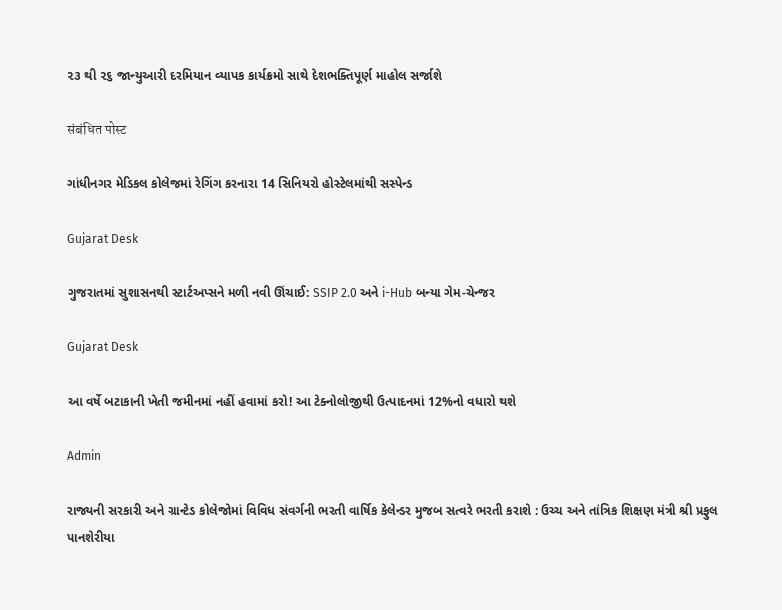૨૩ થી ૨૬ જાન્યુઆરી દરમિયાન વ્યાપક કાર્યક્રમો સાથે દેશભક્તિપૂર્ણ માહોલ સર્જાશે

संबंधित पोस्ट

ગાંધીનગર મેડિકલ કોલેજમાં રેગિંગ કરનારા 14 સિનિયરો હોસ્ટેલમાંથી સસ્પેન્ડ

Gujarat Desk

ગુજરાતમાં સુશાસનથી સ્ટાર્ટઅપ્સને મળી નવી ઊંચાઈ: SSIP 2.0 અને i-Hub બન્યા ગેમ-ચેન્જર

Gujarat Desk

આ વર્ષે બટાકાની ખેતી જમીનમાં નહીં હવામાં કરો! આ ટેક્નોલોજીથી ઉત્પાદનમાં 12%નો વધારો થશે

Admin

રાજ્યની સરકારી અને ગ્રાન્ટેડ કોલેજોમાં વિવિધ સંવર્ગની ભરતી વાર્ષિક કેલેન્ડર મુજબ સત્વરે ભરતી કરાશે : ઉચ્ચ અને તાંત્રિક શિક્ષણ મંત્રી શ્રી પ્રફુલ પાનશેરીયા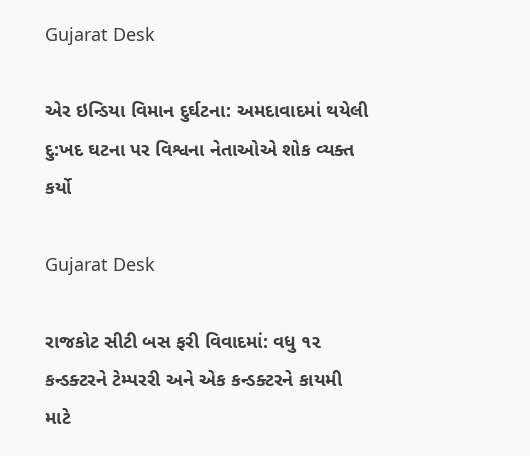Gujarat Desk

એર ઇન્ડિયા વિમાન દુર્ઘટના: અમદાવાદમાં થયેલી દુ:ખદ ઘટના પર વિશ્વના નેતાઓએ શોક વ્યક્ત કર્યો

Gujarat Desk

રાજકોટ સીટી બસ ફરી વિવાદમાં: વધુ ૧૨ કન્ડક્ટરને ટેમ્પરરી અને એક કન્ડક્ટરને કાયમી માટે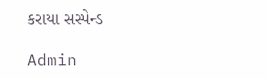કરાયા સસ્પેન્ડ

Admin